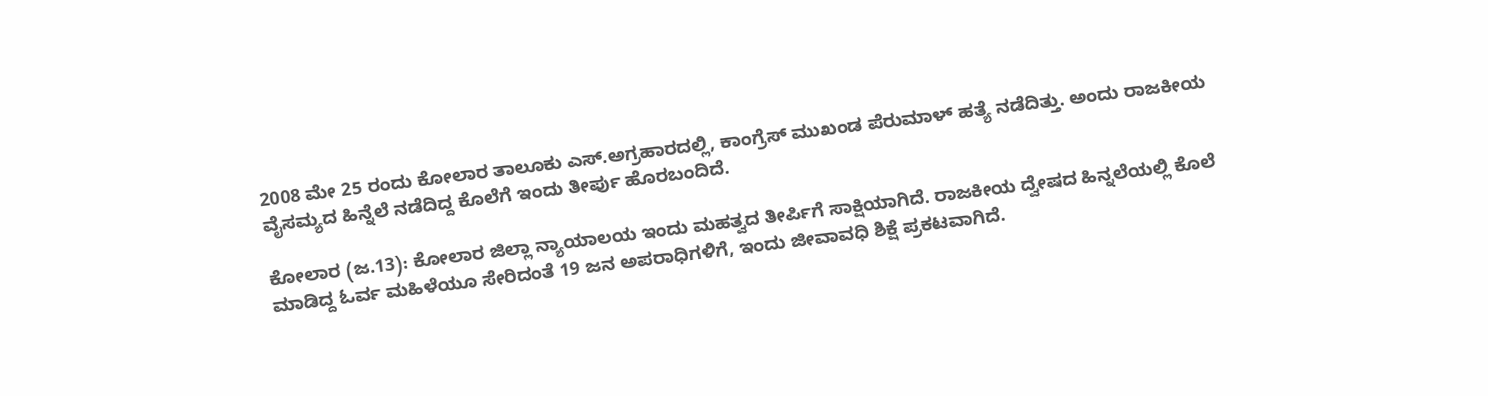2008 ಮೇ 25 ರಂದು ಕೋಲಾರ ತಾಲೂಕು ಎಸ್.ಅಗ್ರಹಾರದಲ್ಲಿ, ಕಾಂಗ್ರೆಸ್ ಮುಖಂಡ ಪೆರುಮಾಳ್ ಹತ್ಯೆ ನಡೆದಿತ್ತು. ಅಂದು ರಾಜಕೀಯ ವೈಸಮ್ಯದ ಹಿನ್ನೆಲೆ ನಡೆದಿದ್ದ ಕೊಲೆಗೆ ಇಂದು ತೀರ್ಪು ಹೊರಬಂದಿದೆ.

ಕೋಲಾರ (ಜ.13): ಕೋಲಾರ ಜಿಲ್ಲಾ ನ್ಯಾಯಾಲಯ ಇಂದು ಮಹತ್ವದ ತೀರ್ಪಿಗೆ ಸಾಕ್ಷಿಯಾಗಿದೆ. ರಾಜಕೀಯ ದ್ವೇಷದ ಹಿನ್ನಲೆಯಲ್ಲಿ ಕೊಲೆ ಮಾಡಿದ್ದ ಓರ್ವ ಮಹಿಳೆಯೂ ಸೇರಿದಂತೆ 19 ಜನ ಅಪರಾಧಿಗಳಿಗೆ, ಇಂದು ಜೀವಾವಧಿ ಶಿಕ್ಷೆ ಪ್ರಕಟವಾಗಿದೆ.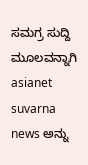ಸಮಗ್ರ ಸುದ್ದಿ ಮೂಲವನ್ನಾಗಿ asianet suvarna news ಅನ್ನು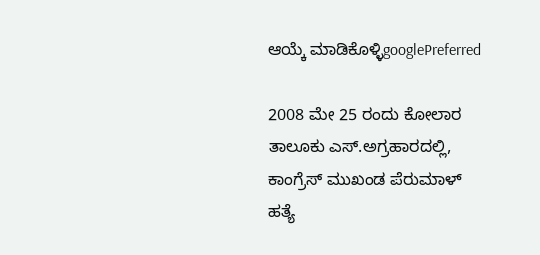ಆಯ್ಕೆ ಮಾಡಿಕೊಳ್ಳಿgooglePreferred

2008 ಮೇ 25 ರಂದು ಕೋಲಾರ ತಾಲೂಕು ಎಸ್.ಅಗ್ರಹಾರದಲ್ಲಿ, ಕಾಂಗ್ರೆಸ್ ಮುಖಂಡ ಪೆರುಮಾಳ್ ಹತ್ಯೆ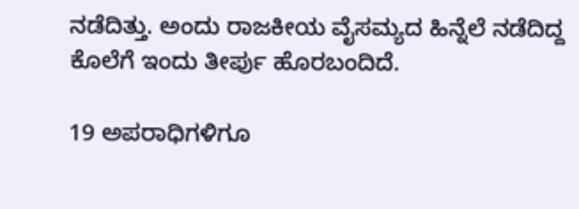ನಡೆದಿತ್ತು. ಅಂದು ರಾಜಕೀಯ ವೈಸಮ್ಯದ ಹಿನ್ನೆಲೆ ನಡೆದಿದ್ದ ಕೊಲೆಗೆ ಇಂದು ತೀರ್ಪು ಹೊರಬಂದಿದೆ.

19 ಅಪರಾಧಿಗಳಿಗೂ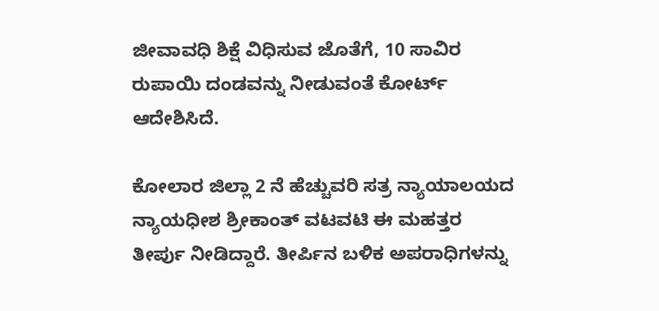ಜೀವಾವಧಿ ಶಿಕ್ಷೆ ವಿಧಿಸುವ ಜೊತೆಗೆ, 10 ಸಾವಿರ ರುಪಾಯಿ ದಂಡವನ್ನು ನೀಡುವಂತೆ ಕೋರ್ಟ್ ಆದೇಶಿಸಿದೆ.

ಕೋಲಾರ ಜಿಲ್ಲಾ 2 ನೆ ಹೆಚ್ಚುವರಿ ಸತ್ರ ನ್ಯಾಯಾಲಯದ ನ್ಯಾಯಧೀಶ ಶ್ರೀಕಾಂತ್ ವಟವಟಿ ಈ ಮಹತ್ತರ ತೀರ್ಪು ನೀಡಿದ್ದಾರೆ. ತೀರ್ಪಿನ ಬಳಿಕ ಅಪರಾಧಿಗಳನ್ನು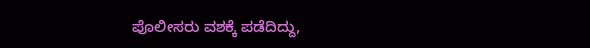ಪೊಲೀಸರು ವಶಕ್ಕೆ ಪಡೆದಿದ್ದು,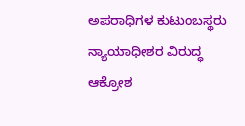ಅಪರಾಧಿಗಳ ಕುಟುಂಬಸ್ಥರು ನ್ಯಾಯಾಧೀಶರ ವಿರುದ್ಧ ಆಕ್ರೋಶ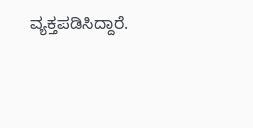ವ್ಯಕ್ತಪಡಿಸಿದ್ದಾರೆ.